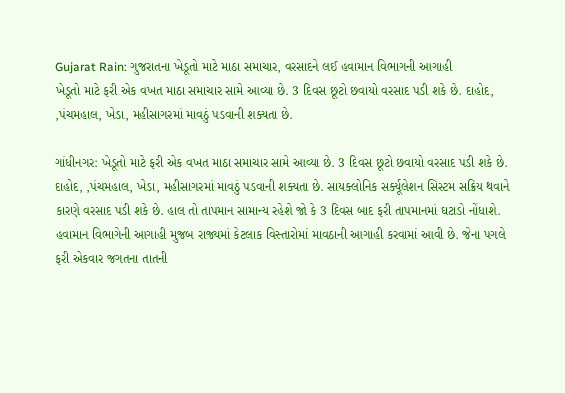Gujarat Rain: ગુજરાતના ખેડૂતો માટે માઠા સમાચાર, વરસાદને લઈ હવામાન વિભાગની આગાહી
ખેડૂતો માટે ફરી એક વખત માઠા સમાચાર સામે આવ્યા છે. 3 દિવસ છૂટો છવાયો વરસાદ પડી શકે છે. દાહોદ, ,પંચમહાલ, ખેડા, મહીસાગરમાં માવઠું પડવાની શક્યતા છે.

ગાંધીનગર: ખેડૂતો માટે ફરી એક વખત માઠા સમાચાર સામે આવ્યા છે. 3 દિવસ છૂટો છવાયો વરસાદ પડી શકે છે. દાહોદ, ,પંચમહાલ, ખેડા, મહીસાગરમાં માવઠું પડવાની શક્યતા છે. સાયક્લોનિક સર્ક્યૂલેશન સિસ્ટમ સક્રિય થવાને કારણે વરસાદ પડી શકે છે. હાલ તો તાપમાન સામાન્ય રહેશે જો કે 3 દિવસ બાદ ફરી તાપમાનમાં ઘટાડો નોંધાશે.
હવામાન વિભાગેની આગાહી મુજબ રાજ્યમાં કેટલાક વિસ્તારોમાં માવઠાની આગાહી કરવામાં આવી છે. જેના પગલે ફરી એકવાર જગતના તાતની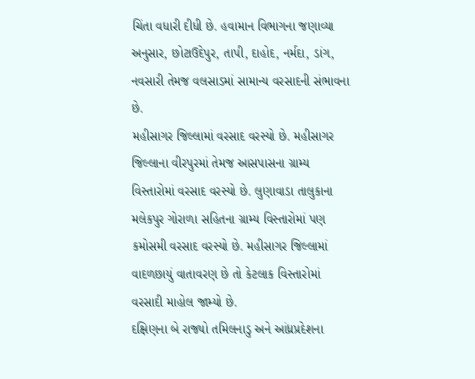ચિંતા વધારી દીધી છે. હવામાન વિભાગના જણાવ્યા અનુસાર, છોટાઉદેપુર, તાપી, દાહોદ, નર્મદા, ડાંગ, નવસારી તેમજ વલસાડમાં સામાન્ય વરસાદની સંભાવના છે.
મહીસાગર જિલ્લામાં વરસાદ વરસ્યો છે. મહીસાગર જિલ્લાના વીરપુરમાં તેમજ આસપાસના ગ્રામ્ય વિસ્તારોમાં વરસાદ વરસ્યો છે. લુણાવાડા તાલુકાના મલેકપુર ગોરાળા સહિતના ગ્રામ્ય વિસ્તારોમાં પણ કમોસમી વરસાદ વરસ્યો છે. મહીસાગર જિલ્લામાં વાદળછાયું વાતાવરણ છે તો કેટલાક વિસ્તારોમાં વરસાદી માહોલ જામ્યો છે.
દક્ષિણના બે રાજ્યો તમિલનાડુ અને આંધ્રપ્રદેશના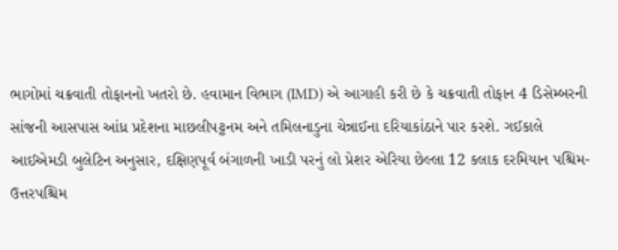ભાગોમાં ચક્રવાતી તોફાનનો ખતરો છે. હવામાન વિભાગ (IMD) એ આગાહી કરી છે કે ચક્રવાતી તોફાન 4 ડિસેમ્બરની સાંજની આસપાસ આંધ્ર પ્રદેશના માછલીપટ્ટનમ અને તમિલનાડુના ચેન્નાઈના દરિયાકાંઠાને પાર કરશે. ગઈકાલે આઈએમડી બુલેટિન અનુસાર, દક્ષિણપૂર્વ બંગાળની ખાડી પરનું લો પ્રેશર એરિયા છેલ્લા 12 કલાક દરમિયાન પશ્ચિમ-ઉત્તરપશ્ચિમ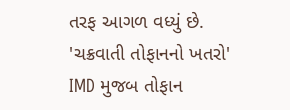તરફ આગળ વધ્યું છે.
'ચક્રવાતી તોફાનનો ખતરો'
IMD મુજબ તોફાન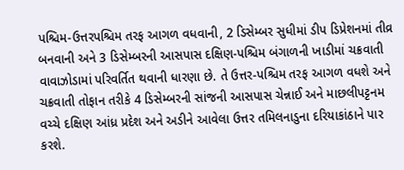પશ્ચિમ-ઉત્તરપશ્ચિમ તરફ આગળ વધવાની, 2 ડિસેમ્બર સુધીમાં ડીપ ડિપ્રેશનમાં તીવ્ર બનવાની અને 3 ડિસેમ્બરની આસપાસ દક્ષિણ-પશ્ચિમ બંગાળની ખાડીમાં ચક્રવાતી વાવાઝોડામાં પરિવર્તિત થવાની ધારણા છે. તે ઉત્તર-પશ્ચિમ તરફ આગળ વધશે અને ચક્રવાતી તોફાન તરીકે 4 ડિસેમ્બરની સાંજની આસપાસ ચેન્નાઈ અને માછલીપટ્ટનમ વચ્ચે દક્ષિણ આંધ્ર પ્રદેશ અને અડીને આવેલા ઉત્તર તમિલનાડુના દરિયાકાંઠાને પાર કરશે.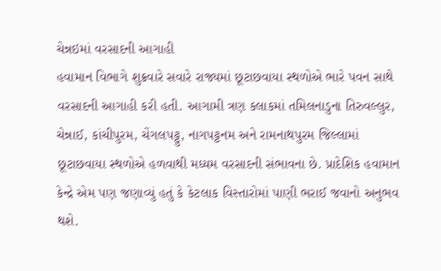ચેન્નઇમાં વરસાદની આગાહી
હવામાન વિભાગે શુક્રવારે સવારે રાજ્યમાં છૂટાછવાયા સ્થળોએ ભારે પવન સાથે વરસાદની આગાહી કરી હતી. આગામી ત્રણ કલાકમાં તમિલનાડુના તિરુવલ્લુર, ચેન્નાઈ, કાંચીપુરમ, ચેંગલપટ્ટુ, નાગપટ્ટનમ અને રામનાથપુરમ જિલ્લામાં છૂટાછવાયા સ્થળોએ હળવાથી મધ્યમ વરસાદની સંભાવના છે. પ્રાદેશિક હવામાન કેન્દ્રે એમ પણ જણાવ્યું હતું કે કેટલાક વિસ્તારોમાં પાણી ભરાઈ જવાનો અનુભવ થશે.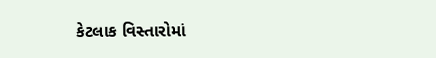કેટલાક વિસ્તારોમાં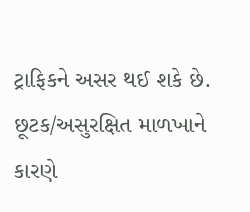ટ્રાફિકને અસર થઈ શકે છે. છૂટક/અસુરક્ષિત માળખાને કારણે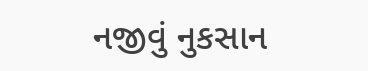નજીવું નુકસાન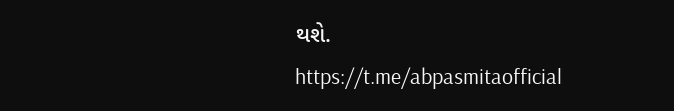થશે.
https://t.me/abpasmitaofficial